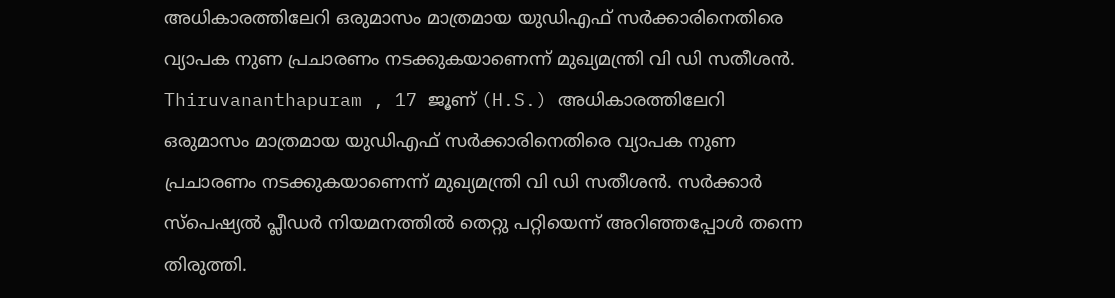അധികാരത്തിലേറി ഒരുമാസം മാത്രമായ യുഡിഎഫ് സർക്കാരിനെതിരെ വ്യാപക നുണ പ്രചാരണം നടക്കുകയാണെന്ന് മുഖ്യമന്ത്രി വി ഡി സതീശൻ.
Thiruvananthapuram , 17 ജൂണ് (H.S.) അധികാരത്തിലേറി ഒരുമാസം മാത്രമായ യുഡിഎഫ് സർക്കാരിനെതിരെ വ്യാപക നുണ പ്രചാരണം നടക്കുകയാണെന്ന് മുഖ്യമന്ത്രി വി ഡി സതീശൻ. സർക്കാർ സ്പെഷ്യൽ പ്ലീഡർ നിയമനത്തിൽ തെറ്റു പറ്റിയെന്ന് അറിഞ്ഞപ്പോൾ തന്നെ തിരുത്തി.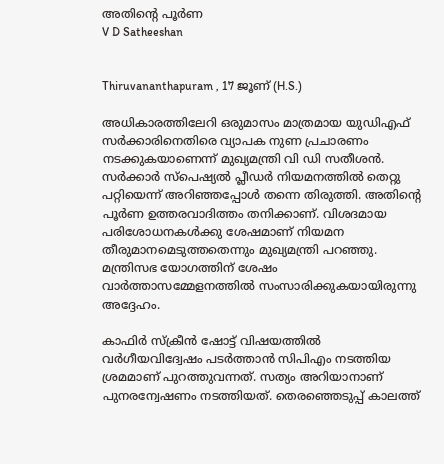അതിൻ്റെ പൂർണ
V D Satheeshan


Thiruvananthapuram , 17 ജൂണ് (H.S.)

അധികാരത്തിലേറി ഒരുമാസം മാത്രമായ യുഡിഎഫ് സർക്കാരിനെതിരെ വ്യാപക നുണ പ്രചാരണം നടക്കുകയാണെന്ന് മുഖ്യമന്ത്രി വി ഡി സതീശൻ. സർക്കാർ സ്പെഷ്യൽ പ്ലീഡർ നിയമനത്തിൽ തെറ്റു പറ്റിയെന്ന് അറിഞ്ഞപ്പോൾ തന്നെ തിരുത്തി. അതിൻ്റെ പൂർണ ഉത്തരവാദിത്തം തനിക്കാണ്. വിശദമായ പരിശോധനകൾക്കു ശേഷമാണ് നിയമന തീരുമാനമെടുത്തതെന്നും മുഖ്യമന്ത്രി പറഞ്ഞു. മന്ത്രിസഭ യോഗത്തിന് ശേഷം വാർത്താസമ്മേളനത്തിൽ സംസാരിക്കുകയായിരുന്നു അദ്ദേഹം.

കാഫിർ സ്ക്രീൻ ഷോട്ട് വിഷയത്തിൽ വർഗീയവിദ്വേഷം പടർത്താൻ സിപിഎം നടത്തിയ ശ്രമമാണ് പുറത്തുവന്നത്. സത്യം അറിയാനാണ് പുനരന്വേഷണം നടത്തിയത്. തെരഞ്ഞെടുപ്പ് കാലത്ത്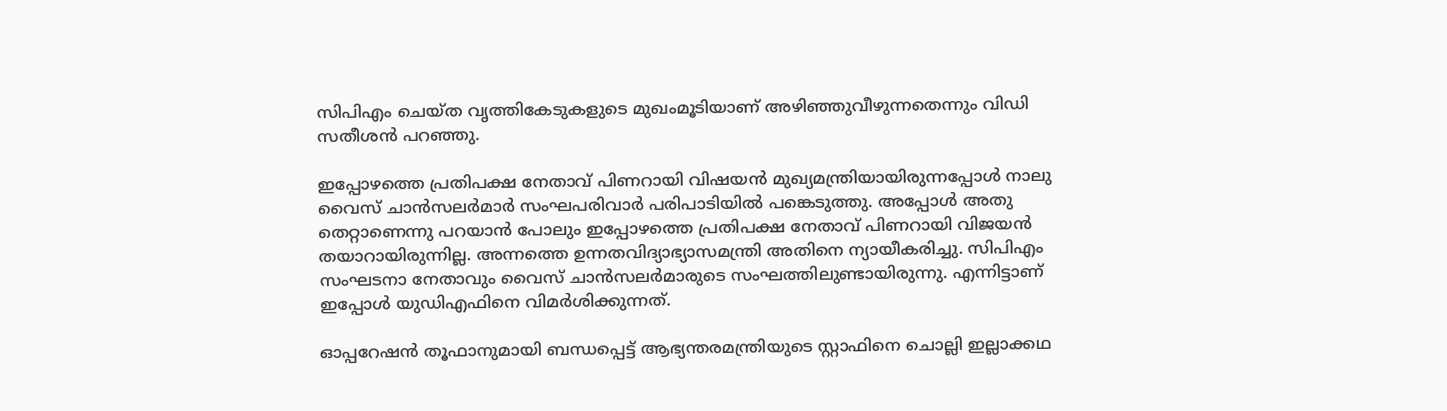സിപിഎം ചെയ്ത വൃത്തികേടുകളുടെ മുഖംമൂടിയാണ് അഴിഞ്ഞുവീഴുന്നതെന്നും വിഡി സതീശൻ പറഞ്ഞു.

ഇപ്പോഴത്തെ പ്രതിപക്ഷ നേതാവ് പിണറായി വിഷയൻ മുഖ്യമന്ത്രിയായിരുന്നപ്പോൾ നാലു വൈസ് ചാൻസലർമാർ സംഘപരിവാർ പരിപാടിയിൽ പങ്കെടുത്തു. അപ്പോൾ അതു തെറ്റാണെന്നു പറയാൻ പോലും ഇപ്പോഴത്തെ പ്രതിപക്ഷ നേതാവ് പിണറായി വിജയൻ തയാറായിരുന്നില്ല. അന്നത്തെ ഉന്നതവിദ്യാഭ്യാസമന്ത്രി അതിനെ ന്യായീകരിച്ചു. സിപിഎം സംഘടനാ നേതാവും വൈസ് ചാൻസലർമാരുടെ സംഘത്തിലുണ്ടായിരുന്നു. എന്നിട്ടാണ് ഇപ്പോൾ യുഡിഎഫിനെ വിമർശിക്കുന്നത്.

ഓപ്പറേഷൻ തൂഫാനുമായി ബന്ധപ്പെട്ട് ആഭ്യന്തരമന്ത്രിയുടെ സ്റ്റാഫിനെ ചൊല്ലി ഇല്ലാക്കഥ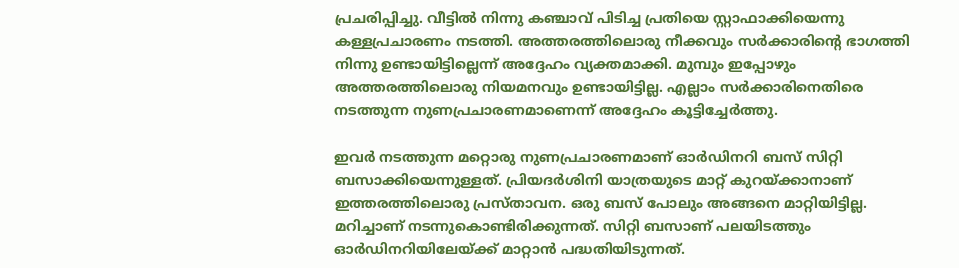പ്രചരിപ്പിച്ചു. വീട്ടിൽ നിന്നു കഞ്ചാവ് പിടിച്ച പ്രതിയെ സ്റ്റാഫാക്കിയെന്നു കള്ളപ്രചാരണം നടത്തി. അത്തരത്തിലൊരു നീക്കവും സർക്കാരിൻ്റെ ഭാഗത്തി നിന്നു ഉണ്ടായിട്ടില്ലെന്ന് അദ്ദേഹം വ്യക്തമാക്കി. മുമ്പും ഇപ്പോഴും അത്തരത്തിലൊരു നിയമനവും ഉണ്ടായിട്ടില്ല. എല്ലാം സർക്കാരിനെതിരെ നടത്തുന്ന നുണപ്രചാരണമാണെന്ന് അദ്ദേഹം കൂട്ടിച്ചേർത്തു.

ഇവർ നടത്തുന്ന മറ്റൊരു നുണപ്രചാരണമാണ് ഓർഡിനറി ബസ് സിറ്റി ബസാക്കിയെന്നുള്ളത്. പ്രിയദർശിനി യാത്രയുടെ മാറ്റ് കുറയ്ക്കാനാണ് ഇത്തരത്തിലൊരു പ്രസ്താവന. ഒരു ബസ് പോലും അങ്ങനെ മാറ്റിയിട്ടില്ല. മറിച്ചാണ് നടന്നുകൊണ്ടിരിക്കുന്നത്. സിറ്റി ബസാണ് പലയിടത്തും ഓർഡിനറിയിലേയ്ക്ക് മാറ്റാൻ പദ്ധതിയിടുന്നത്.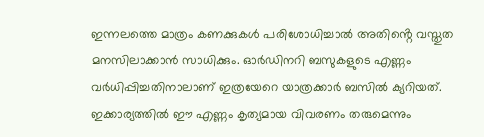ഇന്നലത്തെ മാത്രം കണക്കുകൾ പരിശോധിച്ചാൽ അതിൻ്റെ വസ്തുത മനസിലാക്കാൻ സാധിക്കും. ഓർഡിനറി ബസുകളുടെ എണ്ണം വർധിപ്പിച്ചതിനാലാണ് ഇത്രയേറെ യാത്രക്കാർ ബസിൽ ക്യറിയത്. ഇക്കാര്യത്തിൽ ഈ എണ്ണം കൃത്യമായ വിവരണം തരുമെന്നും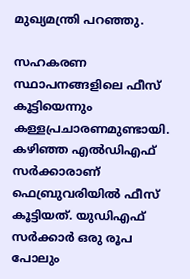മുഖ്യമന്ത്രി പറഞ്ഞു.

സഹകരണ സ്ഥാപനങ്ങളിലെ ഫീസ് കൂട്ടിയെന്നും കള്ളപ്രചാരണമുണ്ടായി. കഴിഞ്ഞ എൽഡിഎഫ് സർക്കാരാണ് ഫെബ്രുവരിയിൽ ഫീസ് കൂട്ടിയത്. യുഡിഎഫ് സർക്കാർ ഒരു രൂപ പോലും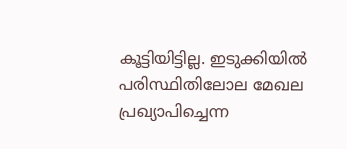കൂട്ടിയിട്ടില്ല. ഇടുക്കിയിൽ പരിസ്ഥിതിലോല മേഖല പ്രഖ്യാപിച്ചെന്ന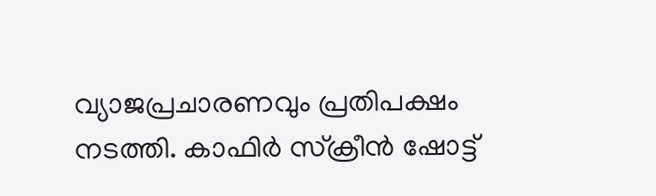വ്യാജപ്രചാരണവും പ്രതിപക്ഷം നടത്തി. കാഫിർ സ്ക്രീൻ ഷോട്ട്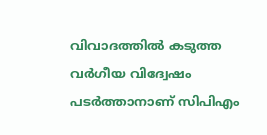വിവാദത്തിൽ കടുത്ത വർഗീയ വിദ്വേഷം പടർത്താനാണ് സിപിഎം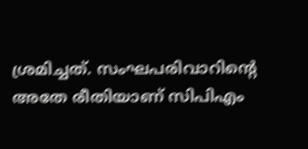ശ്രമിച്ചത്. സംഘപരിവാറിൻ്റെ അതേ രീതിയാണ് സിപിഎം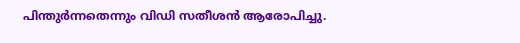പിന്തുർന്നതെന്നും വിഡി സതീശൻ ആരോപിച്ചു.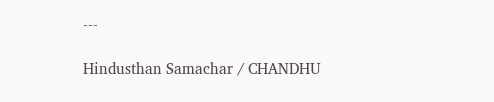---

Hindusthan Samachar / CHANDHU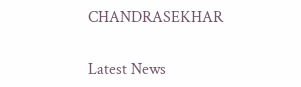CHANDRASEKHAR


Latest News